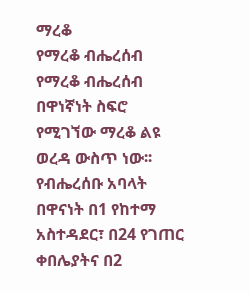ማረቆ
የማረቆ ብሔረሰብ
የማረቆ ብሔረሰብ በዋነኛነት ስፍሮ የሚገኘው ማረቆ ልዩ ወረዳ ውስጥ ነው፡፡ የብሔረሰቡ አባላት በዋናነት በ1 የከተማ አስተዳደር፣ በ24 የገጠር ቀበሌያትና በ2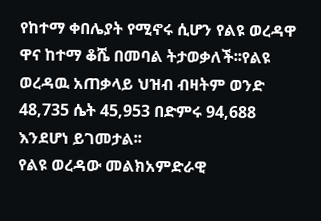የከተማ ቀበሌያት የሚኖሩ ሲሆን የልዩ ወረዳዋ ዋና ከተማ ቆሼ በመባል ትታወቃለች፡፡የልዩ ወረዳዉ አጠቃላይ ህዝብ ብዛትም ወንድ 48,735 ሴት 45,953 በድምሩ 94,688 እንደሆነ ይገመታል፡፡
የልዩ ወረዳው መልክአምድራዊ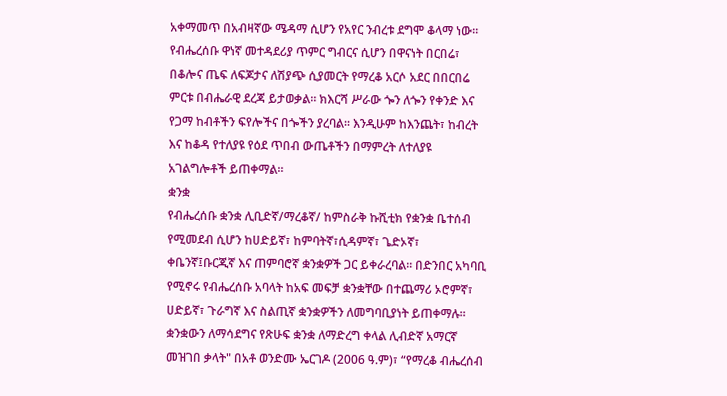አቀማመጥ በአብዛኛው ሜዳማ ሲሆን የአየር ንብረቱ ደግሞ ቆላማ ነው። የብሔረሰቡ ዋነኛ መተዳደሪያ ጥምር ግብርና ሲሆን በዋናነት በርበሬ፣ በቆሎና ጤፍ ለፍጆታና ለሽያጭ ሲያመርት የማረቆ አርሶ አደር በበርበሬ ምርቱ በብሔራዊ ደረጃ ይታወቃል። ክእርሻ ሥራው ጐን ለጐን የቀንድ እና የጋማ ከብቶችን ፍየሎችና በጐችን ያረባል፡፡ እንዲሁም ከእንጨት፣ ከብረት እና ከቆዳ የተለያዩ የዕደ ጥበብ ውጤቶችን በማምረት ለተለያዩ አገልግሎቶች ይጠቀማል።
ቋንቋ
የብሔረሰቡ ቋንቋ ሊቢድኛ/ማረቆኛ/ ከምስራቅ ኩሺቲክ የቋንቋ ቤተሰብ የሚመደብ ሲሆን ከሀድይኛ፣ ከምባትኛ፣ሲዳምኛ፣ ጌድኦኛ፣ ቀቤንኛ፤ቡርጂኛ እና ጠምባሮኛ ቋንቋዎች ጋር ይቀራረባል፡፡ በድንበር አካባቢ የሚኖሩ የብሔረሰቡ አባላት ከአፍ መፍቻ ቋንቋቸው በተጨማሪ ኦሮምኛ፣ ሀድይኛ፣ ጉራግኛ እና ስልጢኛ ቋንቋዎችን ለመግባቢያነት ይጠቀማሉ፡፡ ቋንቋውን ለማሳደግና የጽሁፍ ቋንቋ ለማድረግ ቀላል ሊብድኛ አማርኛ መዝገበ ቃላት" በአቶ ወንድሙ ኤርገዶ (2006 ዓ.ም)፣ “የማረቆ ብሔረሰብ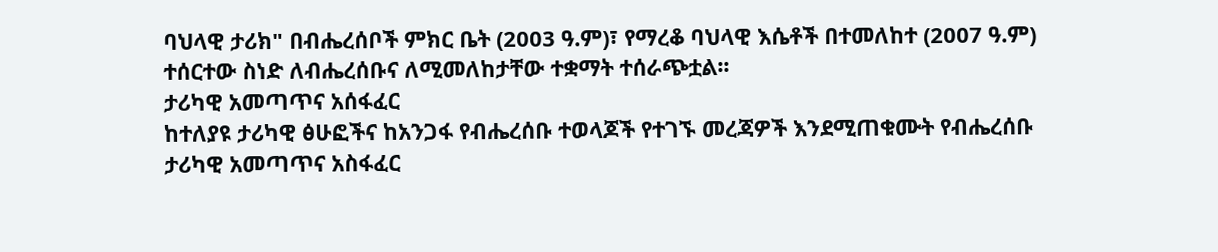ባህላዊ ታሪክ" በብሔረሰቦች ምክር ቤት (2003 ዓ.ም)፣ የማረቆ ባህላዊ እሴቶች በተመለከተ (2007 ዓ.ም) ተሰርተው ስነድ ለብሔረሰቡና ለሚመለከታቸው ተቋማት ተሰራጭቷል፡፡
ታሪካዊ አመጣጥና አሰፋፈር
ከተለያዩ ታሪካዊ ፅሁፎችና ከአንጋፋ የብሔረሰቡ ተወላጆች የተገኙ መረጃዎች እንደሚጠቁሙት የብሔረሰቡ ታሪካዊ አመጣጥና አስፋፈር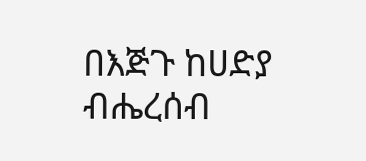በእጅጉ ከሀድያ ብሔረሰብ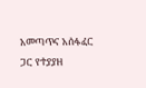አመጣጥና አሰፋፈር ጋር የተያያዘ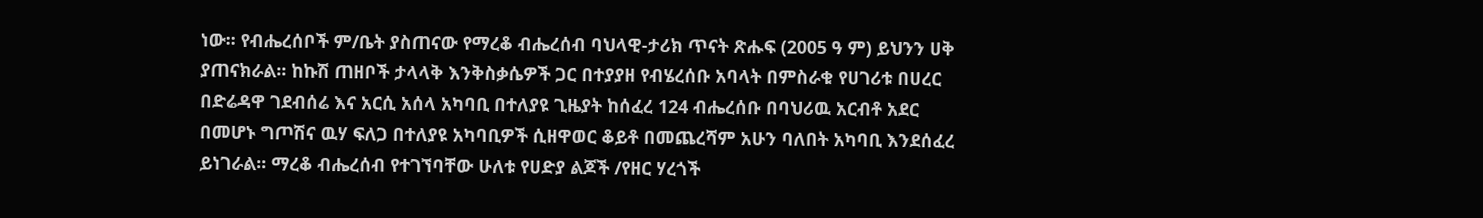ነው፡፡ የብሔረሰቦች ም/ቤት ያስጠናው የማረቆ ብሔረሰብ ባህላዊ-ታሪክ ጥናት ጽሑፍ (2005 ዓ ም) ይህንን ሀቅ ያጠናክራል፡፡ ከኩሽ ጠዘቦች ታላላቅ እንቅስቃሴዎች ጋር በተያያዘ የብሄረሰቡ አባላት በምስራቁ የሀገሪቱ በሀረር በድሬዳዋ ገደብሰሬ እና አርሲ አሰላ አካባቢ በተለያዩ ጊዜያት ከሰፈረ 124 ብሔረሰቡ በባህሪዉ አርብቶ አደር በመሆኑ ግጦሽና ዉሃ ፍለጋ በተለያዩ አካባቢዎች ሲዘዋወር ቆይቶ በመጨረሻም አሁን ባለበት አካባቢ እንደሰፈረ ይነገራል፡፡ ማረቆ ብሔረሰብ የተገኘባቸው ሁለቱ የሀድያ ልጆች /የዘር ሃረጎች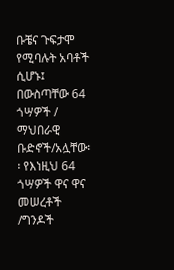ቡቼና ጉፍታሞ የሚባሉት አባቶች ሲሆኑ፤ በውስጣቸው 64 ጎሣዎች / ማህበራዊ ቡድኖች/አሏቸው፡፡ የእነዚህ 64 ጎሣዎች ዋና ዋና መሠረቶች /ግንዶች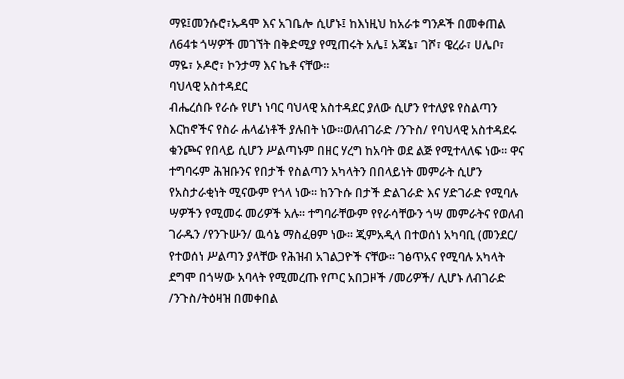ማዩ፤መንሱሮ፣ኡዳሞ እና አገቤሎ ሲሆኑ፤ ከእነዚህ ከአራቱ ግንዶች በመቀጠል ለ64ቱ ጎሣዎች መገኘት በቅድሚያ የሚጠሩት አሌ፤ አጃኔ፣ ገሾ፣ ዌረራ፣ ሀሌቦ፣ ማዬ፣ ኦዶሮ፣ ኮንታማ እና ኬቶ ናቸው፡፡
ባህላዊ አስተዳደር
ብሔረሰቡ የራሱ የሆነ ነባር ባህላዊ አስተዳደር ያለው ሲሆን የተለያዩ የስልጣን እርከኖችና የስራ ሐላፊነቶች ያሉበት ነው፡፡ወለብገራድ /ንጉስ/ የባህላዊ አስተዳደሩ ቁንጮና የበላይ ሲሆን ሥልጣኑም በዘር ሃረግ ከአባት ወደ ልጅ የሚተላለፍ ነው፡፡ ዋና ተግባሩም ሕዝቡንና የበታች የስልጣን አካላትን በበላይነት መምራት ሲሆን የአስታራቂነት ሚናውም የጎላ ነው፡፡ ከንጉሱ በታች ድልገራድ እና ሃድገራድ የሚባሉ ሣዎችን የሚመሩ መሪዎች አሉ፡፡ ተግባራቸውም የየራሳቸውን ጎሣ መምራትና የወለብ ገራዱን /የንጉሡን/ ዉሳኔ ማስፈፀም ነው፡፡ ጂምአዲላ በተወሰነ አካባቢ (መንደር/ የተወሰነ ሥልጣን ያላቸው የሕዝብ አገልጋዮች ናቸው፡፡ ገፅጥአና የሚባሉ አካላት ደግሞ በጎሣው አባላት የሚመረጡ የጦር አበጋዞች /መሪዎች/ ሊሆኑ ለብገራድ /ንጉስ/ትዕዛዝ በመቀበል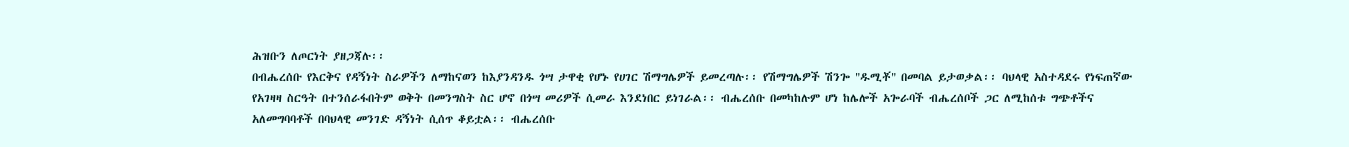ሕዝቡን ለጦርነት ያዘጋጃሉ፡፡
በብሔረሰቡ የእርቅና የዳኝነት ስራዎችን ለማከናወን ከእያንዳንዱ ጎሣ ታዋቂ የሆኑ የሀገር ሽማግሌዎች ይመረጣሉ፡፡ የሽማግሌዎች ሽንጐ "ዱሚቾ" በመባል ይታወቃል፡፡ ባህላዊ አስተዳደሩ የነፍጠኛው የአገዛዛ ስርዓት በተንሰራፋበትም ወቅት በመንግስት ስር ሆኖ በጎሣ መሪዎች ሲመራ እንደነበር ይነገራል፡፡ ብሔረሰቡ በመካከሉም ሆነ ከሌሎች አጐራባች ብሔረሰቦች ጋር ለሚከሰቱ ግጭቶችና አለመግባባቶች በባህላዊ መንገድ ዳኝነት ሲሰጥ ቆይቷል፡፡ ብሔረሰቡ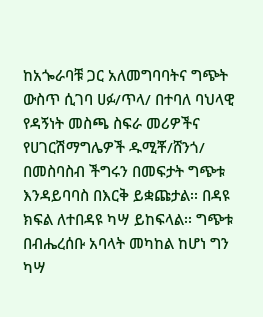ከአጐራባቹ ጋር አለመግባባትና ግጭት ውስጥ ሲገባ ሀፉ/ጥላ/ በተባለ ባህላዊ የዳኝነት መስጫ ስፍራ መሪዎችና የሀገርሽማግሌዎች ዱሚቾ/ሸንጎ/ በመስባስብ ችግሩን በመፍታት ግጭቱ እንዳይባባስ በእርቅ ይቋጩታል፡፡ በዳዩ ክፍል ለተበዳዩ ካሣ ይከፍላል፡፡ ግጭቱ በብሔረሰቡ አባላት መካከል ከሆነ ግን ካሣ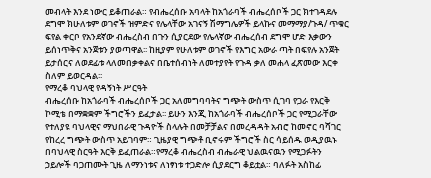መብላት እንደ ነውር ይቆጠራል። የብሔረሰቡ አባላት ከአጎራባች ብሔረሰቦች ጋር ክተገዳደሉ ደግሞ ክሁለቱም ወገኖች ዝምድና የሌላቸው አገናኝ ሽማግሌዎች ይላኩና መማማያ/ጉዳ/ ጥቁር ፍየል ቀርቦ የአንደኛው ብሔረስብ በጉን ሲያርደው የሌላኛው ብሔረሰብ ደግሞ ሆድ እቃውን ይሰነጥቅና አንጀቱን ያወጣዋል፡፡ ከዚያም የሁለቱም ወገኖች የእግር አውራ ጣት በፍየሉ አንጀት ይታሰርና ለወደፊቱ ላለመበቃቀልና በቤተሰብነት ለመተያየት የጉዳ ቃለ መሐላ ፈጽመው እርቀ ስለም ይወርዳል፡፡
የማረቆ ባህላዊ የዳኝነት ሥርዓት
ብሔረሰቡ ከአጎራባች ብሔረሰቦች ጋር አለመግባባትና ግጭት ውስጥ ሲገባ የጋራ የእርቅ ኮሚቴ በማቋቋም ችግሮችን ይፈታል፡፡ ይሁን እንጂ ከአጎራባች ብሔረሰቦች ጋር የሚጋራቸው የተለያዩ ባህላዊና ማህበራዊ ጉዳዮች ስላሉት በመቻቻልና በመረዳዳት አብሮ ከመኖር ባሻገር የከረረ ግጭት ውስጥ አይገባም። ጊዜያዊ ግጭቶ ቢኖሩም ችግሮች ስር ሳይሰዱ ወዲያዉኑ በባህላዊ ስርዓት እርቅ ይፈጠራል።የማረቆ ብሔረስብ ብሔራዊ ህልዉናዉን የሚጋፉትን ኃይሎች ባጋጠሙት ጊዜ ለማንነቱና ለነፃነቱ ተጋድሎ ሲያደርግ ቆይቷል። ባለፉት አስከፊ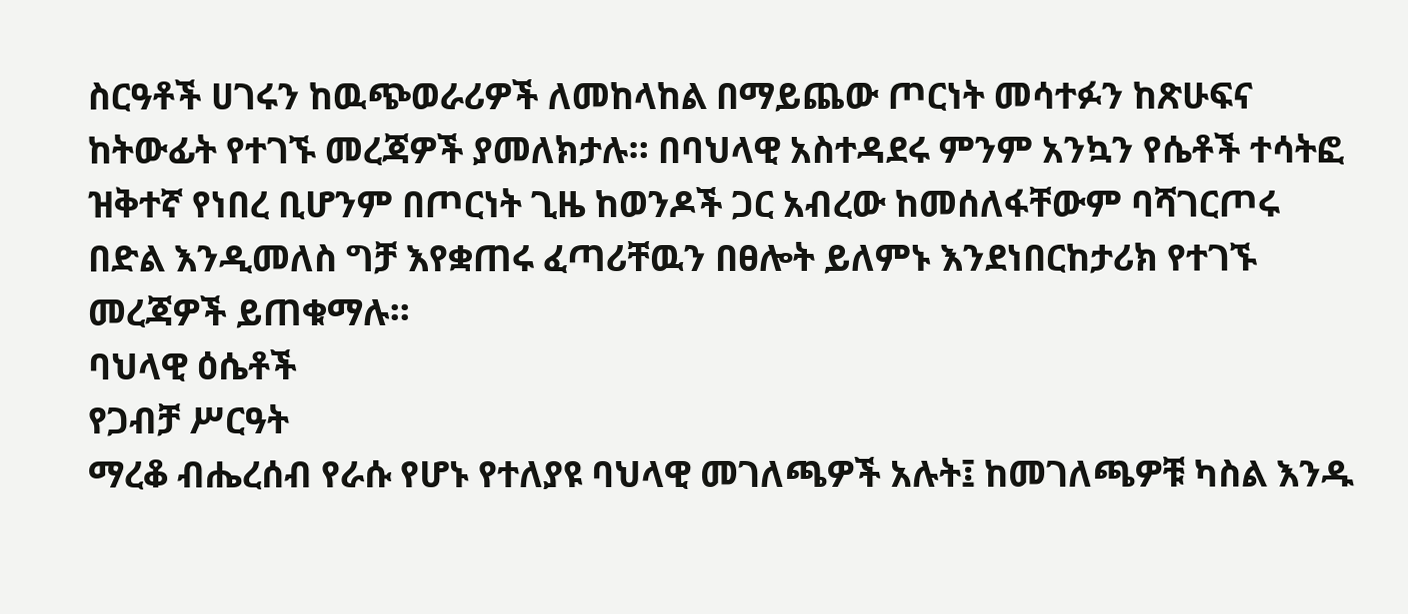ስርዓቶች ሀገሩን ከዉጭወራሪዎች ለመከላከል በማይጨው ጦርነት መሳተፉን ከጽሁፍና ከትውፊት የተገኙ መረጃዎች ያመለክታሉ። በባህላዊ አስተዳደሩ ምንም አንኳን የሴቶች ተሳትፎ ዝቅተኛ የነበረ ቢሆንም በጦርነት ጊዜ ከወንዶች ጋር አብረው ከመሰለፋቸውም ባሻገርጦሩ በድል እንዲመለስ ግቻ እየቋጠሩ ፈጣሪቸዉን በፀሎት ይለምኑ እንደነበርከታሪክ የተገኙ መረጃዎች ይጠቁማሉ፡፡
ባህላዊ ዕሴቶች
የጋብቻ ሥርዓት
ማረቆ ብሔረሰብ የራሱ የሆኑ የተለያዩ ባህላዊ መገለጫዎች አሉት፤ ከመገለጫዎቹ ካስል እንዱ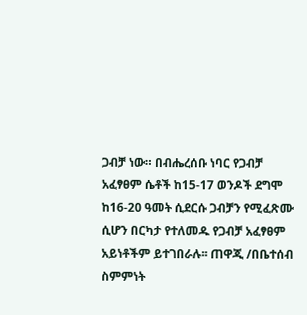ጋብቻ ነው። በብሔረሰቡ ነባር የጋብቻ አፈፃፀም ሴቶች ከ15-17 ወንዶች ደግሞ ከ16-20 ዓመት ሲደርሱ ጋብቻን የሚፈጽሙ ሲሆን በርካታ የተለመዱ የጋብቻ አፈፃፀም አይነቶችም ይተገበራሉ፡፡ ጠዋጂ /በቤተሰብ ስምምነት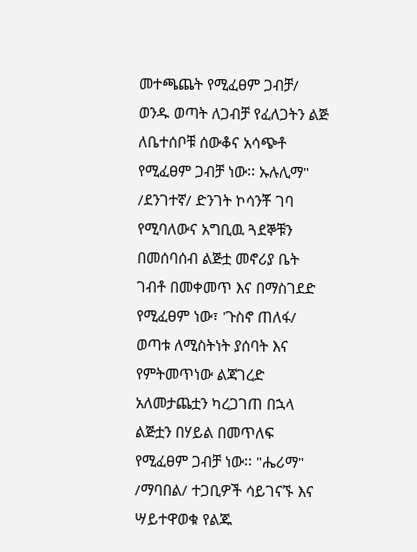መተጫጨት የሚፈፀም ጋብቻ/ ወንዱ ወጣት ለጋብቻ የፈለጋትን ልጅ ለቤተሰቦቹ ሰውቆና አሳጭቶ የሚፈፀም ጋብቻ ነው፡፡ ኡሉሊማ" /ደንገተኛ/ ድንገት ኮሳንቾ ገባ የሚባለውና አግቢዉ ጓደኞቹን በመሰባሰብ ልጅቷ መኖሪያ ቤት ገብቶ በመቀመጥ እና በማስገደድ የሚፈፀም ነው፣ 'ጉስኖ ጠለፋ/ ወጣቱ ለሚስትነት ያሰባት እና የምትመጥነው ልጃገረድ አለመታጨቷን ካረጋገጠ በኋላ ልጅቷን በሃይል በመጥለፍ የሚፈፀም ጋብቻ ነው፡፡ "ሔሪማ" /ማባበል/ ተጋቢዎች ሳይገናኙ እና ሣይተዋወቁ የልጁ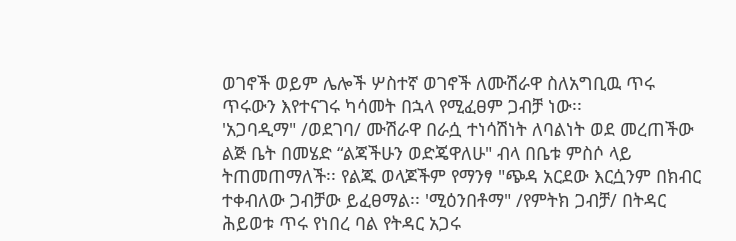ወገኖች ወይም ሌሎች ሦስተኛ ወገኖች ለሙሽራዋ ስለአግቢዉ ጥሩ ጥሩውን እየተናገሩ ካሳመት በኋላ የሚፈፀም ጋብቻ ነው፡፡
'አጋባዲማ" /ወደገባ/ ሙሽራዋ በራሷ ተነሳሽነት ለባልነት ወደ መረጠችው ልጅ ቤት በመሄድ “ልጃችሁን ወድጄዋለሁ" ብላ በቤቱ ምስሶ ላይ ትጠመጠማለች፡፡ የልጁ ወላጆችም የማንፃ "ጭዳ አርደው እርሷንም በክብር ተቀብለው ጋብቻው ይፈፀማል፡፡ 'ሚዕንበቶማ" /የምትክ ጋብቻ/ በትዳር ሕይወቱ ጥሩ የነበረ ባል የትዳር አጋሩ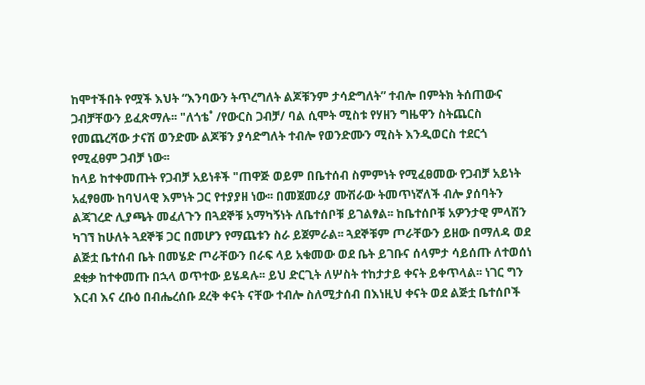ከሞተችበት የሟች እህት “እንባውን ትጥረግለት ልጆቹንም ታሳድግለት” ተብሎ በምትክ ትሰጠውና ጋብቻቸውን ይፈጽማሉ፡፡ "ለጎቴ˚ /የውርስ ጋብቻ/ ባል ሲሞት ሚስቱ የሃዘን ግዜዋን ስትጨርስ የመጨረሻው ታናሽ ወንድሙ ልጆቹን ያሳድግለት ተብሎ የወንድሙን ሚስት እንዲወርስ ተደርጎ የሚፈፀም ጋብቻ ነው፡፡
ከላይ ከተቀመጡት የጋብቻ አይነቶች "ጠዋጅ ወይም በቤተሰብ ስምምነት የሚፈፀመው የጋብቻ አይነት አፈፃፀሙ ከባህላዊ እምነት ጋር የተያያዘ ነው፡፡ በመጀመሪያ ሙሽራው ትመጥነኛለች ብሎ ያሰባትን ልጃገረድ ሊያጫት መፈለጉን በጓደኞቹ አማካኝነት ለቤተሰቦቹ ይገልፃል፡፡ ከቤተሰቦቹ አዎንታዊ ምላሽን ካገኘ ከሁለት ጓደኞቹ ጋር በመሆን የማጨቱን ስራ ይጀምራል፡፡ ጓደኞቹም ጦራቸውን ይዘው በማለዳ ወደ ልጅቷ ቤተሰብ ቤት በመሄድ ጦራቸውን በራፍ ላይ አቁመው ወደ ቤት ይገቡና ሰላምታ ሳይሰጡ ለተወሰነ ደቂቃ ከተቀመጡ በኋላ ወጥተው ይሄዳሉ፡፡ ይህ ድርጊት ለሦስት ተከታታይ ቀናት ይቀጥላል፡፡ ነገር ግን እርብ እና ረቡዕ በብሔረሰቡ ደረቅ ቀናት ናቸው ተብሎ ስለሚታሰብ በእነዚህ ቀናት ወደ ልጅቷ ቤተሰቦች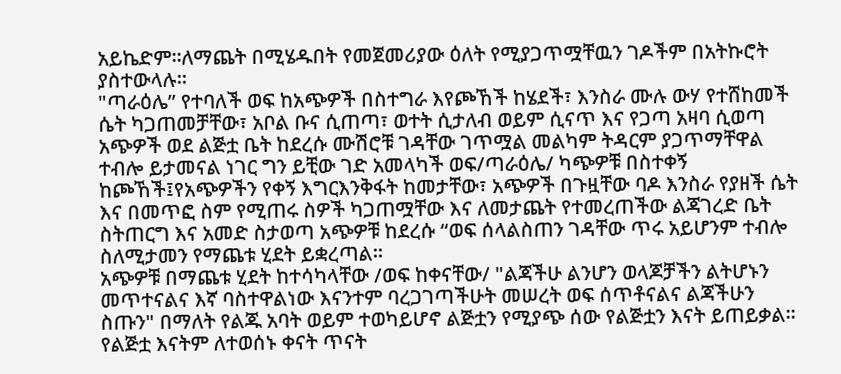አይኬድም።ለማጨት በሚሄዱበት የመጀመሪያው ዕለት የሚያጋጥሟቸዉን ገዶችም በአትኩሮት ያስተውላሉ፡፡
"ጣራዕሌ” የተባለች ወፍ ከአጭዎች በስተግራ እየጮኸች ከሄደች፣ እንስራ ሙሉ ውሃ የተሸከመች ሴት ካጋጠመቻቸው፣ አቦል ቡና ሲጠጣ፣ ወተት ሲታለብ ወይም ሲናጥ እና የጋጣ አዛባ ሲወጣ አጭዎች ወደ ልጅቷ ቤት ከደረሱ ሙሽሮቹ ገዳቸው ገጥሟል መልካም ትዳርም ያጋጥማቸዋል ተብሎ ይታመናል ነገር ግን ይቺው ገድ አመላካች ወፍ/ጣራዕሌ/ ካጭዎቹ በስተቀኝ ከጮኸች፤የአጭዎችን የቀኝ እግርእንቅፋት ከመታቸው፣ አጭዎች በጉዟቸው ባዶ እንስራ የያዘች ሴት እና በመጥፎ ስም የሚጠሩ ስዎች ካጋጠሟቸው እና ለመታጨት የተመረጠችው ልጃገረድ ቤት ስትጠርግ እና አመድ ስታወጣ አጭዎቹ ከደረሱ “ወፍ ሰላልስጠን ገዳቸው ጥሩ አይሆንም ተብሎ ስለሚታመን የማጨቱ ሂደት ይቋረጣል፡፡
አጭዎቹ በማጨቱ ሂደት ከተሳካላቸው /ወፍ ከቀናቸው/ "ልጃችሁ ልንሆን ወላጆቻችን ልትሆኑን መጥተናልና እኛ ባስተዋልነው እናንተም ባረጋገጣችሁት መሠረት ወፍ ሰጥቶናልና ልጃችሁን ስጡን" በማለት የልጁ አባት ወይም ተወካይሆኖ ልጅቷን የሚያጭ ሰው የልጅቷን እናት ይጠይቃል፡፡ የልጅቷ እናትም ለተወሰኑ ቀናት ጥናት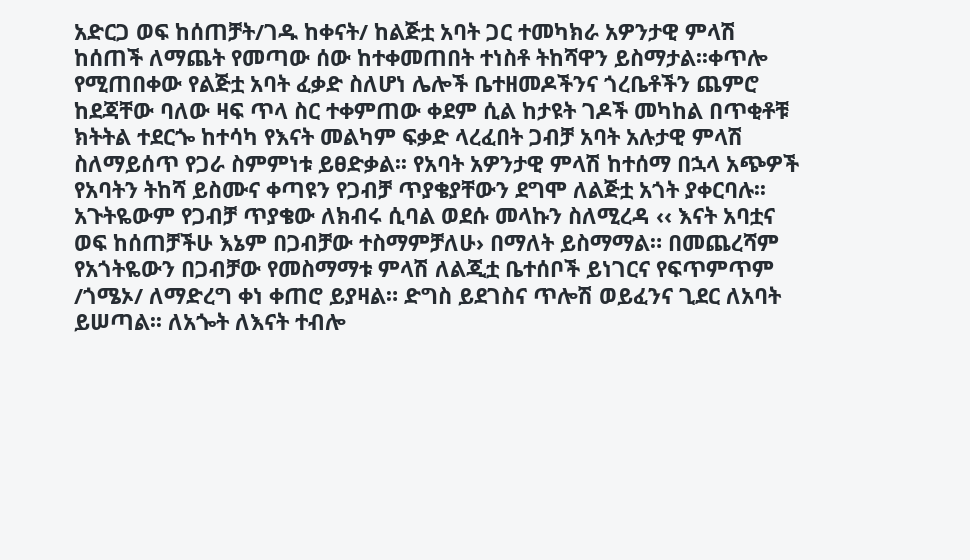አድርጋ ወፍ ከሰጠቻት/ገዱ ከቀናት/ ከልጅቷ አባት ጋር ተመካክራ አዎንታዊ ምላሽ ከሰጠች ለማጨት የመጣው ሰው ከተቀመጠበት ተነስቶ ትከሻዋን ይስማታል፡፡ቀጥሎ የሚጠበቀው የልጅቷ አባት ፈቃድ ስለሆነ ሌሎች ቤተዘመዶችንና ጎረቤቶችን ጨምሮ ከደጃቸው ባለው ዛፍ ጥላ ስር ተቀምጠው ቀደም ሲል ከታዩት ገዶች መካከል በጥቂቶቹ ክትትል ተደርጐ ከተሳካ የእናት መልካም ፍቃድ ላረፈበት ጋብቻ አባት አሉታዊ ምላሽ ስለማይሰጥ የጋራ ስምምነቱ ይፀድቃል፡፡ የአባት አዎንታዊ ምላሽ ከተሰማ በኋላ አጭዎች የአባትን ትከሻ ይስሙና ቀጣዩን የጋብቻ ጥያቄያቸውን ደግሞ ለልጅቷ አጎት ያቀርባሉ፡፡ አጉትዬውም የጋብቻ ጥያቄው ለክብሩ ሲባል ወደሱ መላኩን ስለሚረዳ ‹‹ እናት አባቷና ወፍ ከሰጠቻችሁ እኔም በጋብቻው ተስማምቻለሁ› በማለት ይስማማል። በመጨረሻም የአጎትዬውን በጋብቻው የመስማማቱ ምላሽ ለልጂቷ ቤተሰቦች ይነገርና የፍጥምጥም /ጎሜኦ/ ለማድረግ ቀነ ቀጠሮ ይያዛል። ድግስ ይደገስና ጥሎሽ ወይፈንና ጊደር ለአባት ይሠጣል፡፡ ለአጐት ለእናት ተብሎ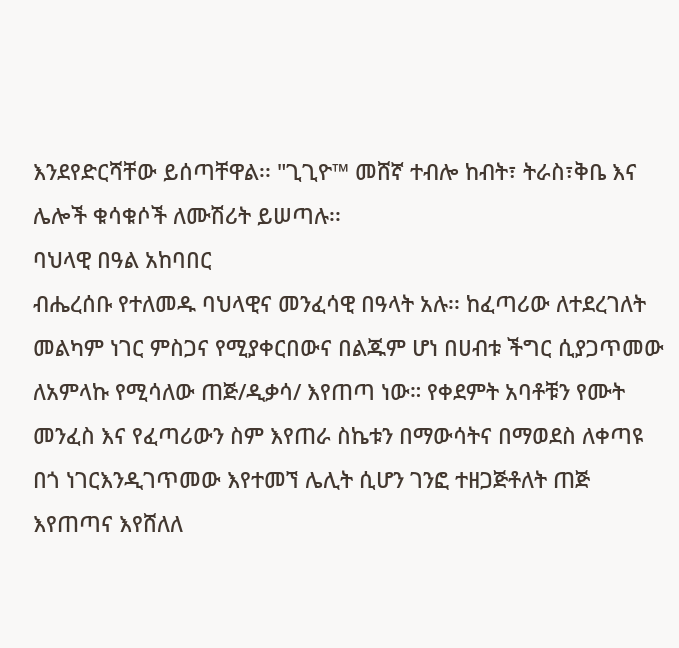እንደየድርሻቸው ይሰጣቸዋል፡፡ "ጊጊዮ™ መሸኛ ተብሎ ከብት፣ ትራስ፣ቅቤ እና ሌሎች ቁሳቁሶች ለሙሽሪት ይሠጣሉ፡፡
ባህላዊ በዓል አከባበር
ብሔረሰቡ የተለመዱ ባህላዊና መንፈሳዊ በዓላት አሉ፡፡ ከፈጣሪው ለተደረገለት መልካም ነገር ምስጋና የሚያቀርበውና በልጁም ሆነ በሀብቱ ችግር ሲያጋጥመው ለአምላኩ የሚሳለው ጠጅ/ዲቃሳ/ እየጠጣ ነው። የቀደምት አባቶቹን የሙት መንፈስ እና የፈጣሪውን ስም እየጠራ ስኬቱን በማውሳትና በማወደስ ለቀጣዩ በጎ ነገርእንዲገጥመው እየተመኘ ሌሊት ሲሆን ገንፎ ተዘጋጅቶለት ጠጅ እየጠጣና እየሸለለ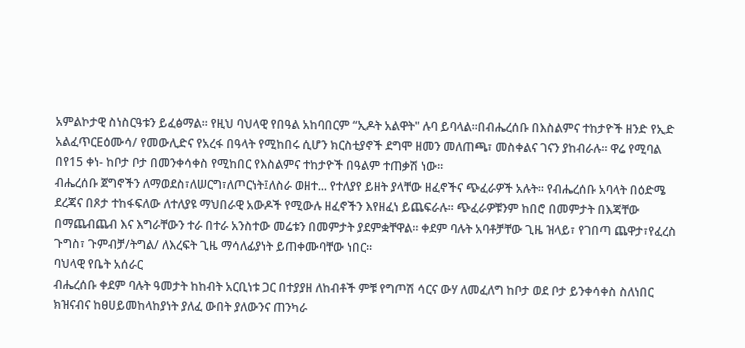አምልኮታዊ ስነስርዓቱን ይፈፅማል፡፡ የዚህ ባህላዊ የበዓል አከባበርም “ኢዶት አልዋት" ሉባ ይባላል፡፡በብሔረሰቡ በእስልምና ተከታዮች ዘንድ የኢድ አልፈጥርEዕሙሳ/ የመውሊድና የአረፋ በዓላት የሚከበሩ ሲሆን ክርስቲያኖች ደግሞ ዘመን መለጠጫ፣ መስቀልና ገናን ያከብራሉ። ዋሬ የሚባል በየ15 ቀነ- ከቦታ ቦታ በመንቀሳቀስ የሚከበር የእስልምና ተከታዮች በዓልም ተጠቃሽ ነው፡፡
ብሔረሰቡ ጀግኖችን ለማወደስ፣ለሠርግ፣ለጦርነት፤ለስራ ወዘተ... የተለያየ ይዘት ያላቸው ዘፈኖችና ጭፈራዎች አሉት፡፡ የብሔረሰቡ አባላት በዕድሜ ደረጃና በጾታ ተከፋፍለው ለተለያዩ ማህበራዊ አውዶች የሚውሉ ዘፈኖችን እየዘፈነ ይጨፍራሉ፡፡ ጭፈራዎቹንም ከበሮ በመምታት በእጃቸው በማጨብጨብ እና እግራቸውን ተራ በተራ አንስተው መሬቱን በመምታት ያደምቋቸዋል፡፡ ቀደም ባሉት አባቶቻቸው ጊዜ ዝላይ፣ የገበጣ ጨዋታ፣የፈረስ ጉግስ፣ ጉምብቻ/ትግል/ ለእረፍት ጊዜ ማሳለፊያነት ይጠቀሙባቸው ነበር፡፡
ባህላዊ የቤት አሰራር
ብሔረሰቡ ቀደም ባሉት ዓመታት ከከብት አርቢነቱ ጋር በተያያዘ ለከብቶች ምቹ የግጦሽ ሳርና ውሃ ለመፈለግ ከቦታ ወደ ቦታ ይንቀሳቀስ ስለነበር ክዝናብና ከፀሀይመከላከያነት ያለፈ ውበት ያለውንና ጠንካራ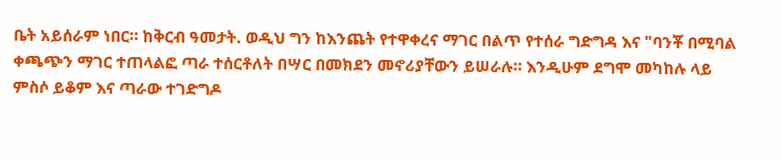ቤት አይሰራም ነበር። ከቅርብ ዓመታት. ወዲህ ግን ከእንጨት የተዋቀረና ማገር በልጥ የተሰራ ግድግዳ እና "ባንቾ በሚባል ቀጫጭን ማገር ተጠላልፎ ጣራ ተሰርቶለት በሣር በመክደን መኖሪያቸውን ይሠራሉ። እንዲሁም ደግሞ መካከሉ ላይ ምስሶ ይቆም እና ጣራው ተገድግዶ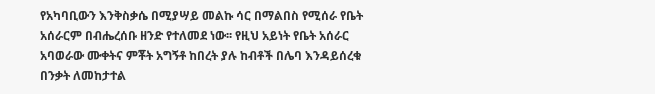የአካባቢውን እንቅስቃሴ በሚያሣይ መልኩ ሳር በማልበስ የሚሰራ የቤት አሰራርም በብሔረሰቡ ዘንድ የተለመደ ነው፡፡ የዚህ አይነት የቤት አሰራር አባወራው ሙቀትና ምቾት አግኝቶ ከበረት ያሉ ከብቶች በሌባ እንዳይሰረቁ በንቃት ለመከታተል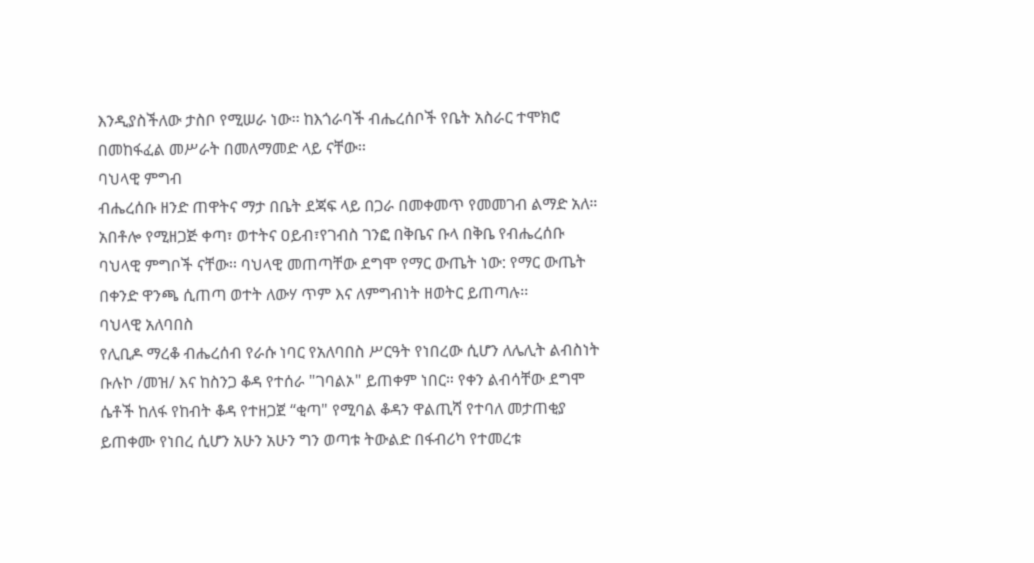እንዲያስችለው ታስቦ የሚሠራ ነው፡፡ ከእጎራባች ብሔረሰቦች የቤት አስራር ተሞክሮ በመከፋፈል መሥራት በመለማመድ ላይ ናቸው፡፡
ባህላዊ ምግብ
ብሔረሰቡ ዘንድ ጠዋትና ማታ በቤት ደጃፍ ላይ በጋራ በመቀመጥ የመመገብ ልማድ አለ። አበቶሎ የሚዘጋጅ ቀጣ፣ ወተትና ዐይብ፣የገብስ ገንፎ በቅቤና ቡላ በቅቤ የብሔረሰቡ ባህላዊ ምግቦች ናቸው፡፡ ባህላዊ መጠጣቸው ደግሞ የማር ውጤት ነው: የማር ውጤት በቀንድ ዋንጫ ሲጠጣ ወተት ለውሃ ጥም እና ለምግብነት ዘወትር ይጠጣሉ፡፡
ባህላዊ አለባበስ
የሊቢዶ ማረቆ ብሔረሰብ የራሱ ነባር የአለባበስ ሥርዓት የነበረው ሲሆን ለሌሊት ልብስነት ቡሉኮ /መዝ/ እና ከስንጋ ቆዳ የተሰራ "ገባልኦ" ይጠቀም ነበር። የቀን ልብሳቸው ደግሞ ሴቶች ከለፋ የከብት ቆዳ የተዘጋጀ “ቂጣ" የሚባል ቆዳን ዋልጢሻ የተባለ መታጠቂያ ይጠቀሙ የነበረ ሲሆን አሁን አሁን ግን ወጣቱ ትውልድ በፋብሪካ የተመረቱ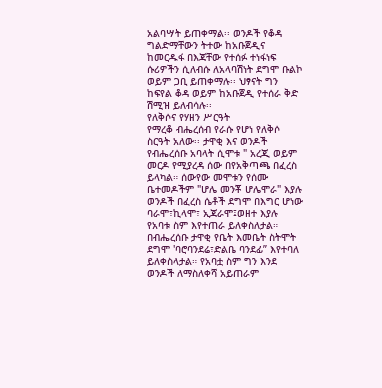አልባሣት ይጠቀማል፡፡ ወንዶች የቆዳ ግልድማቸውን ትተው ከአቡጀዲና ከመርዱፋ በእጃቸው የተሰፉ ተነፋነፍ ሱሪዎችን ሲለብሱ ለአላባሽነት ደግሞ ቡልኮ ወይም ጋቢ ይጠቀማሉ፡፡ ህፃናት ግን ከፍየል ቆዳ ወይም ከአቡጀዲ የተሰራ ቅድ ሽሚዝ ይለብሳሉ፡፡
የለቅሶና የሃዘን ሥርዓት
የማረቆ ብሔረሰብ የራሱ የሆነ የለቅሶ ስርዓት አለው፡፡ ታዋቂ እና ወንዶች የብሔረሰቡ አባላት ሲሞቱ " አረጂ ወይም መርዶ የሚያረዳ ሰው በየአቅጣጫ በፈረስ ይላካል። ሰውየው መሞቱን የሰሙ ቤተመዶችም "ሆሌ መንቾ ሆሌሞራ" እያሉ ወንዶች በፈረስ ሴቶች ደግሞ በእግር ሆነው ባራሞ፣ኪላሞ፣ ኢጃራሞ፤ወዘተ እያሉ የአባቱ ስም እየተጠራ ይለቀስለታል። በብሔረሰቡ ታዋቂ የቤት እመቤት ስትሞት ደግሞ 'ባሮባንደሬ፣ድልቤ ባንደፊ” እየተባለ ይለቀስላታል። የአባቷ ስም ግን እንደ ወንዶች ለማስለቀሻ አይጠራም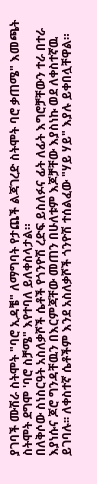ያገባች ሙሽራ ስትሞት "ባሮ ኢዳቼ" ለማግባት የታጨች ልጃገረድ ስትሞት ባሮ ቃጠሜ" እመጫት ስትሞት ደግሞ 'ባሮ ስቻሜ" እየተባለ ይለቀስላታል።
በለቅሶው ስነስርዓት አስለቃሾች ሴቶች የጎንዮሽ ረድፍ ይስለፉና ፊት ለፊት እግሮቻቸውን ተራ በተራ እያነሱና ጆሮ ግንዳቸዉን በእርምጃቸው መጠን በሁለቱም እጆቻቸው እያስነኩ ወደ ለቀስተኛዉ ይገባሉ፡፡ ለቀስተኛ ሴቶችም እንደ አስለቃሾች ጎንዮሽ ተሰልፈው "ሃይ ሃይ" እያሉ ይቀበሏቸዋል።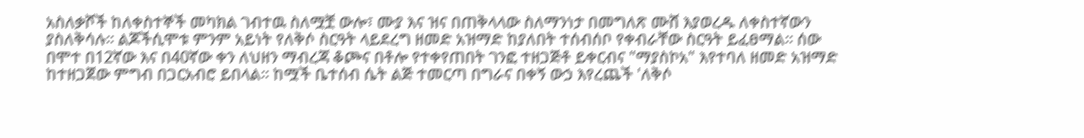አስለቃሾች ከለቀስተኞች መካክል ገብተዉ ስለሟቿ ውሎ፣ ሙያ እና ዝና በጠቅላላው ስለማንነታ በመግለጽ ሙሸ እያወረዱ ለቀስተኛውን ያስለቅሳሉ፡፡ ልጆችሲሞቱ ምንም አይነት የለቅሶ ስርዓት ላይደረግ ዘመድ አዝማድ ከያለበት ተሰብሰቦ የቀብራቸው ስርዓት ይፈፀማል። ሰው በሞተ በ12ኛው እና በ40ኛው ቀን ለህዘን ማብረጃ ቆጮና በቶሎ የተቀየጠበት ገንፎ ተዘጋጅቶ ይቀርብና "ማያስኮአ" እየተባለ ዘመድ አዝማድ ከተዘጋጀው ምግብ በጋርአብሮ ይበላል፡፡ ከሟች ቤተሰብ ሴት ልጅ ተመርጣ በግራና በቀኝ ውኃ እየረጨች 'ለቅሶ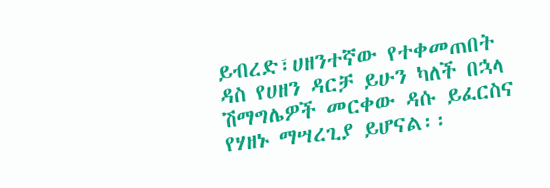ይብረድ፣ሀዘንተኛው የተቀመጠበት ዳስ የሀዘን ዳርቻ ይሁን ካለች በኋላ ሽማግሌዎች መርቀው ዳሱ ይፈርስና የሃዘኑ ማሣረጊያ ይሆናል፡፡